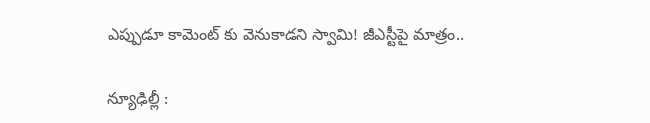ఎప్పుడూ కామెంట్ కు వెనుకాడని స్వామి! జీఎస్టీపై మాత్రం..

న్యూఢిల్లీ :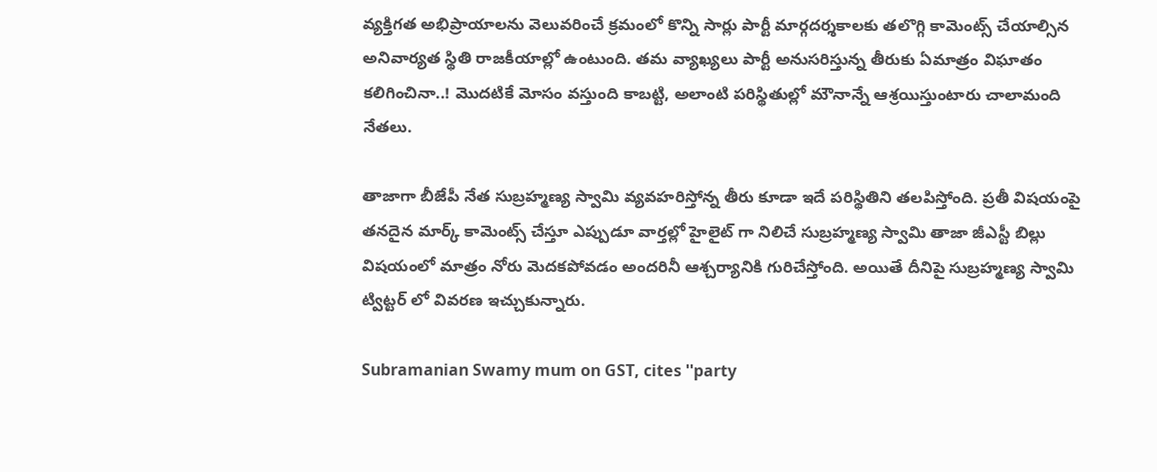వ్యక్తిగత అభిప్రాయాలను వెలువరించే క్రమంలో కొన్ని సార్లు పార్టీ మార్గదర్శకాలకు తలొగ్గి కామెంట్స్ చేయాల్సిన అనివార్యత స్థితి రాజకీయాల్లో ఉంటుంది. తమ వ్యాఖ్యలు పార్టీ అనుసరిస్తున్న తీరుకు ఏమాత్రం విఘాతం కలిగించినా..! మొదటికే మోసం వస్తుంది కాబట్టి, అలాంటి పరిస్థితుల్లో మౌనాన్నే ఆశ్రయిస్తుంటారు చాలామంది నేతలు.

తాజాగా బీజేపీ నేత సుబ్రహ్మణ్య స్వామి వ్యవహరిస్తోన్న తీరు కూడా ఇదే పరిస్థితిని తలపిస్తోంది. ప్రతీ విషయంపై తనదైన మార్క్ కామెంట్స్ చేస్తూ ఎప్పుడూ వార్తల్లో హైలైట్ గా నిలిచే సుబ్రహ్మణ్య స్వామి తాజా జీఎస్టీ బిల్లు విషయంలో మాత్రం నోరు మెదకపోవడం అందరినీ ఆశ్చర్యానికి గురిచేస్తోంది. అయితే దీనిపై సుబ్రహ్మణ్య స్వామి ట్విట్టర్ లో వివరణ ఇచ్చుకున్నారు.

Subramanian Swamy mum on GST, cites ''party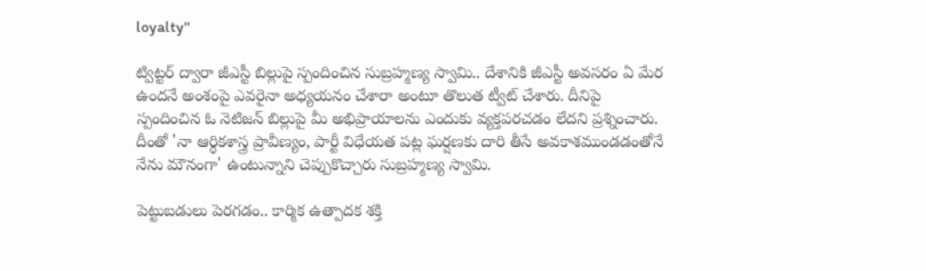loyalty''

ట్విట్టర్ ద్వారా జీఎస్టీ బిల్లుపై స్పందించిన సుబ్రహ్మణ్య స్వామి.. దేశానికి జీఎస్టీ అవసరం ఏ మేర ఉందనే అంశంపై ఎవరైనా అధ్యయనం చేశారా అంటూ తొలుత ట్వీట్ చేశారు. దీనిపై స్పందించిన ఓ నెటిజన్ బిల్లుపై మీ అభిప్రాయాలను ఎందుకు వ్యక్తపరచడం లేదని ప్రశ్నించారు. దీంతో 'నా ఆర్థికశాస్త్ర ప్రావీణ్యం, పార్టీ విధేయత పట్ల ఘర్షణకు దారి తీసే అవకాశముండడంతోనే నేను మౌనంగా' ఉంటున్నాని చెప్పుకొచ్చారు సుబ్రహ్మణ్య స్వామి.

పెట్టుబడులు పెరగడం.. కార్మిక ఉత్పాదక శక్తి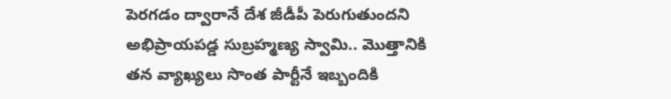పెరగడం ద్వారానే దేశ జీడీపీ పెరుగుతుందని అభిప్రాయపడ్డ సుబ్రహ్మణ్య స్వామి.. మొత్తానికి తన వ్యాఖ్యలు సొంత పార్టీనే ఇబ్బందికి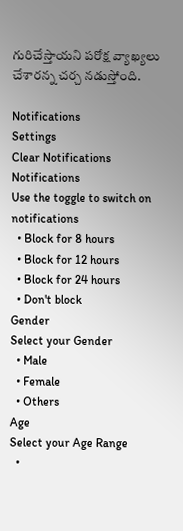గురిచేస్తాయని పరోక్ష వ్యాఖ్యలు చేశారన్న చర్చ నడుస్తోంది.

Notifications
Settings
Clear Notifications
Notifications
Use the toggle to switch on notifications
  • Block for 8 hours
  • Block for 12 hours
  • Block for 24 hours
  • Don't block
Gender
Select your Gender
  • Male
  • Female
  • Others
Age
Select your Age Range
  •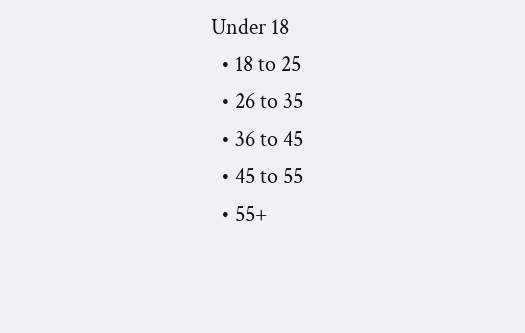Under 18
  • 18 to 25
  • 26 to 35
  • 36 to 45
  • 45 to 55
  • 55+